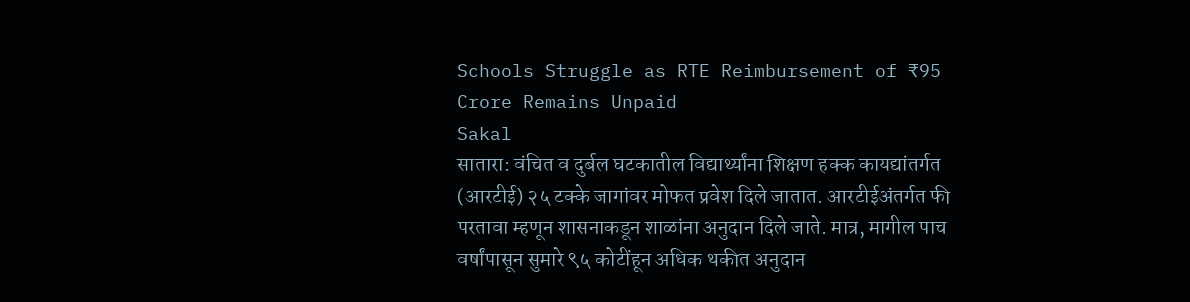Schools Struggle as RTE Reimbursement of ₹95 Crore Remains Unpaid
Sakal
सातारा: वंचित व दुर्बल घटकातील विद्यार्थ्यांना शिक्षण हक्क कायद्यांतर्गत (आरटीई) २५ टक्के जागांवर मोफत प्रवेश दिले जातात. आरटीईअंतर्गत फी परतावा म्हणून शासनाकडून शाळांना अनुदान दिले जाते. मात्र, मागील पाच वर्षांपासून सुमारे ९५ कोटींहून अधिक थकीत अनुदान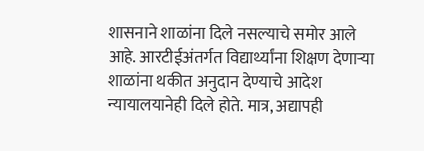शासनाने शाळांना दिले नसल्याचे समोर आले आहे. आरटीईअंतर्गत विद्यार्थ्यांना शिक्षण देणाऱ्या शाळांना थकीत अनुदान देण्याचे आदेश न्यायालयानेही दिले होते. मात्र, अद्यापही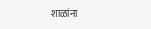शाळांना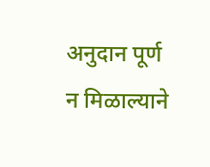अनुदान पूर्ण न मिळाल्याने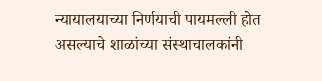न्यायालयाच्या निर्णयाची पायमल्ली होत असल्याचे शाळांच्या संस्थाचालकांनी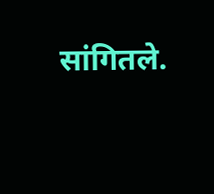सांगितले.